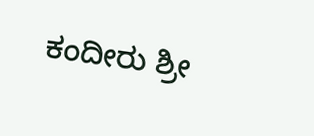ಕಂದೀರು ಶ್ರೀ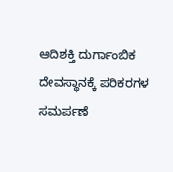ಆದಿಶಕ್ತಿ ದುರ್ಗಾಂಬಿಕ ದೇವಸ್ಥಾನಕ್ಕೆ ಪರಿಕರಗಳ ಸಮರ್ಪಣೆ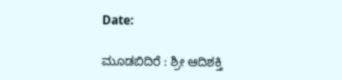Date:

ಮೂಡಬಿದಿರೆ : ಶ್ರೀ ಆದಿಶಕ್ತಿ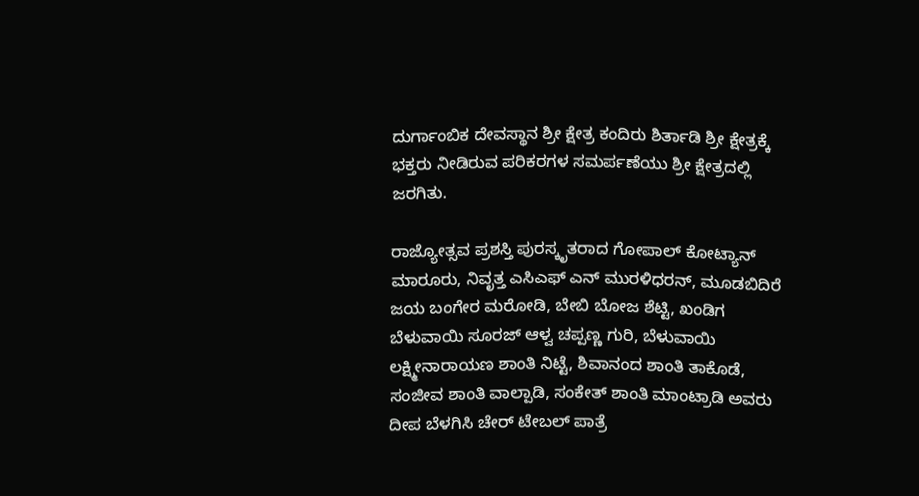ದುರ್ಗಾಂಬಿಕ ದೇವಸ್ಥಾನ ಶ್ರೀ ಕ್ಷೇತ್ರ ಕಂದಿರು ಶಿರ್ತಾಡಿ ಶ್ರೀ ಕ್ಷೇತ್ರಕ್ಕೆ ಭಕ್ತರು ನೀಡಿರುವ ಪರಿಕರಗಳ ಸಮರ್ಪಣೆಯು ಶ್ರೀ ಕ್ಷೇತ್ರದಲ್ಲಿ ಜರಗಿತು.

ರಾಜ್ಯೋತ್ಸವ ಪ್ರಶಸ್ತಿ ಪುರಸ್ಕೃತರಾದ ಗೋಪಾಲ್ ಕೋಟ್ಯಾನ್ ಮಾರೂರು, ನಿವೃತ್ತ ಎಸಿಎಫ್ ಎನ್ ಮುರಳಿಧರನ್, ಮೂಡಬಿದಿರೆ ಜಯ ಬಂಗೇರ ಮರೋಡಿ, ಬೇಬಿ ಬೋಜ ಶೆಟ್ಟಿ, ಖಂಡಿಗ ಬೆಳುವಾಯಿ ಸೂರಜ್ ಆಳ್ವ ಚಪ್ಪಣ್ಣ ಗುರಿ, ಬೆಳುವಾಯಿ ಲಕ್ಷ್ಮೀನಾರಾಯಣ ಶಾಂತಿ ನಿಟ್ಟೆ, ಶಿವಾನಂದ ಶಾಂತಿ ತಾಕೊಡೆ, ಸಂಜೀವ ಶಾಂತಿ ವಾಲ್ಪಾಡಿ, ಸಂಕೇತ್ ಶಾಂತಿ ಮಾಂಟ್ರಾಡಿ ಅವರು ದೀಪ ಬೆಳಗಿಸಿ ಚೇರ್ ಟೇಬಲ್ ಪಾತ್ರೆ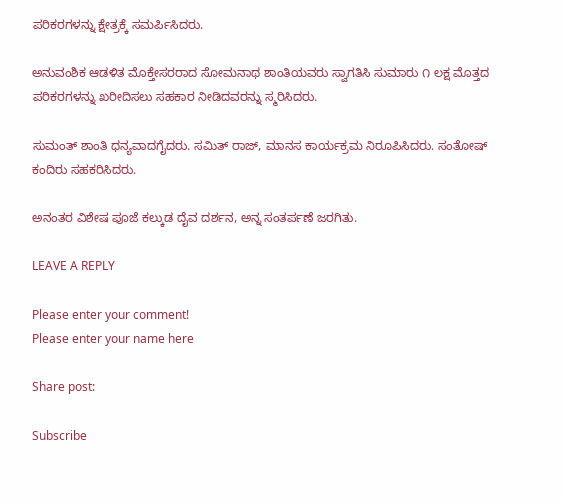ಪರಿಕರಗಳನ್ನು ಕ್ಷೇತ್ರಕ್ಕೆ ಸಮರ್ಪಿಸಿದರು.

ಅನುವಂಶಿಕ ಆಡಳಿತ ಮೊಕ್ತೇಸರರಾದ ಸೋಮನಾಥ ಶಾಂತಿಯವರು ಸ್ವಾಗತಿಸಿ ಸುಮಾರು ೧ ಲಕ್ಷ ಮೊತ್ತದ ಪರಿಕರಗಳನ್ನು ಖರೀದಿಸಲು ಸಹಕಾರ ನೀಡಿದವರನ್ನು ಸ್ಮರಿಸಿದರು.

ಸುಮಂತ್ ಶಾಂತಿ ಧನ್ಯವಾದಗೈದರು. ಸಮಿತ್ ರಾಜ್, ಮಾನಸ ಕಾರ್ಯಕ್ರಮ ನಿರೂಪಿಸಿದರು. ಸಂತೋಷ್ ಕಂದಿರು ಸಹಕರಿಸಿದರು.

ಅನಂತರ ವಿಶೇಷ ಪೂಜೆ ಕಲ್ಕುಡ ದೈವ ದರ್ಶನ, ಅನ್ನ ಸಂತರ್ಪಣೆ ಜರಗಿತು.

LEAVE A REPLY

Please enter your comment!
Please enter your name here

Share post:

Subscribe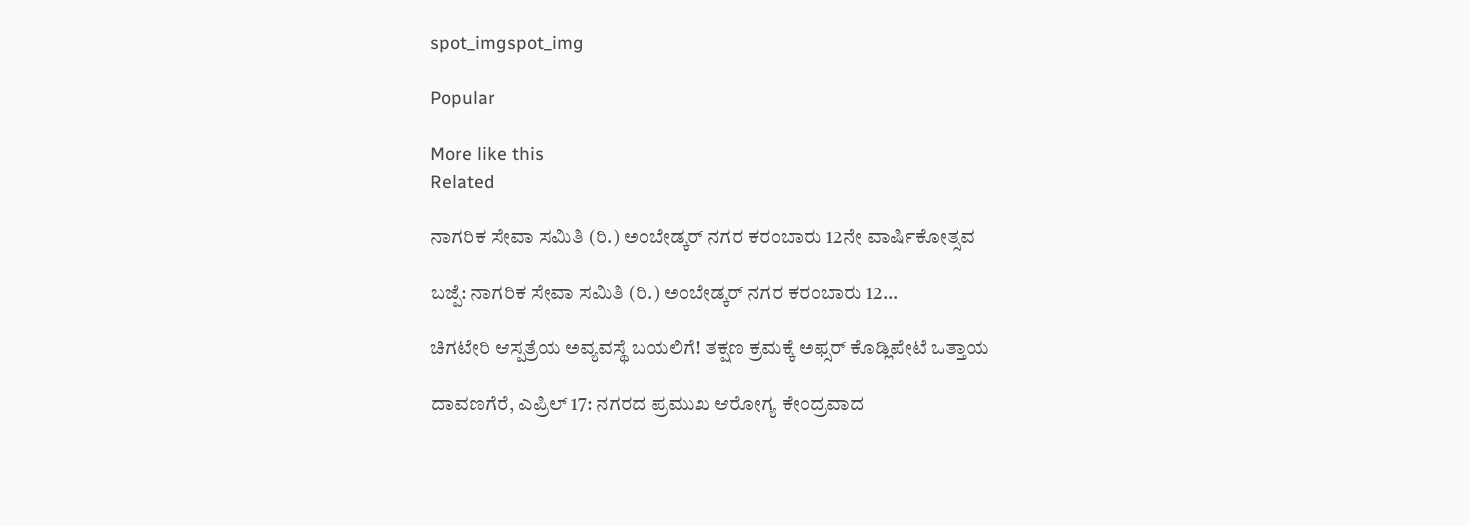spot_imgspot_img

Popular

More like this
Related

ನಾಗರಿಕ ಸೇವಾ ಸಮಿತಿ (ರಿ.) ಅಂಬೇಡ್ಕರ್ ನಗರ ಕರಂಬಾರು 12ನೇ ವಾರ್ಷಿಕೋತ್ಸವ

ಬಜ್ಪೆ: ನಾಗರಿಕ ಸೇವಾ ಸಮಿತಿ (ರಿ.) ಅಂಬೇಡ್ಕರ್ ನಗರ ಕರಂಬಾರು 12...

ಚಿಗಟೇರಿ ಆಸ್ಪತ್ರೆಯ ಅವ್ಯವಸ್ಥೆ ಬಯಲಿಗೆ! ತಕ್ಷಣ ಕ್ರಮಕ್ಕೆ ಅಫ್ಸರ್ ಕೊಡ್ಲಿಪೇಟೆ ಒತ್ತಾಯ

ದಾವಣಗೆರೆ, ಎಪ್ರಿಲ್ 17: ನಗರದ ಪ್ರಮುಖ ಆರೋಗ್ಯ ಕೇಂದ್ರವಾದ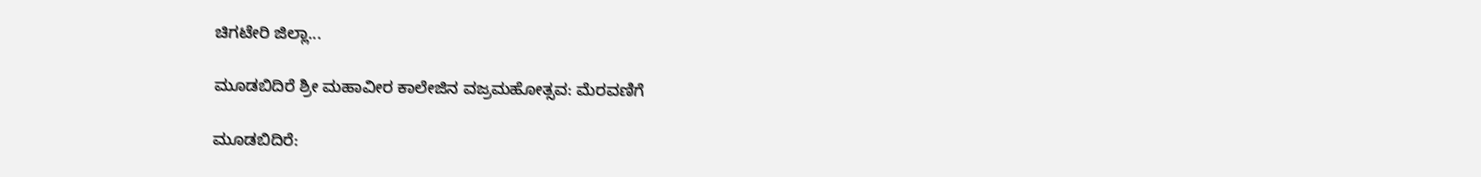ಚಿಗಟೇರಿ ಜಿಲ್ಲಾ...

ಮೂಡಬಿದಿರೆ ಶ್ರೀ ಮಹಾವೀರ ಕಾಲೇಜಿನ ವಜ್ರಮಹೋತ್ಸವ: ಮೆರವಣಿಗೆ

ಮೂಡಬಿದಿರೆ: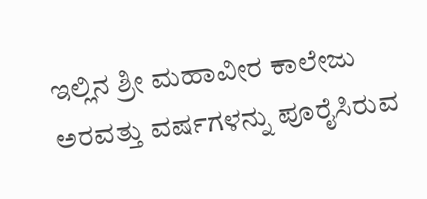ಇಲ್ಲಿನ ಶ್ರೀ ಮಹಾವೀರ ಕಾಲೇಜು ಅರವತ್ತು ವರ್ಷಗಳನ್ನು ಪೂರೈಸಿರುವ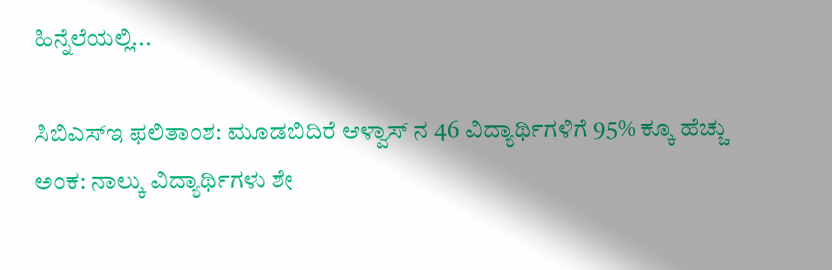ಹಿನ್ನೆಲೆಯಲ್ಲಿ...

ಸಿಬಿಎಸ್‌ಇ ಫಲಿತಾಂಶ: ಮೂಡಬಿದಿರೆ ಆಳ್ವಾಸ್ ನ 46 ವಿದ್ಯಾರ್ಥಿಗಳಿಗೆ 95% ಕ್ಕೂ ಹೆಚ್ಚು ಅಂಕ: ನಾಲ್ಕು ವಿದ್ಯಾರ್ಥಿಗಳು ಶೇ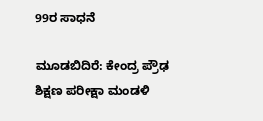99ರ ಸಾಧನೆ

ಮೂಡಬಿದಿರೆ: ಕೇಂದ್ರ ಪ್ರೌಢ ಶಿಕ್ಷಣ ಪರೀಕ್ಷಾ ಮಂಡಳಿ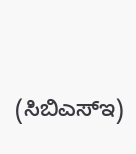(ಸಿಬಿಎಸ್‌ಇ)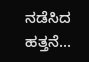ನಡೆಸಿದ ಹತ್ತನೆ...